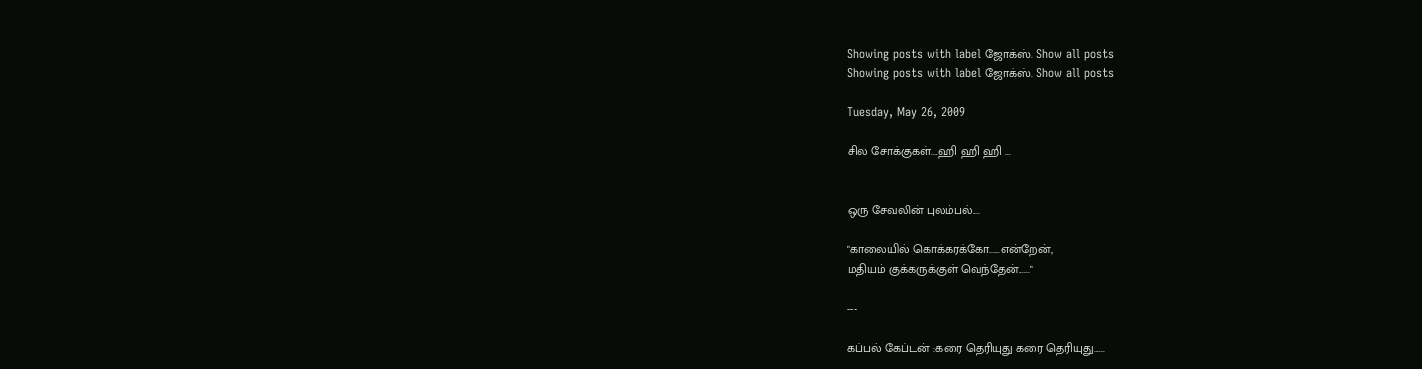Showing posts with label ஜோக்ஸ். Show all posts
Showing posts with label ஜோக்ஸ். Show all posts

Tuesday, May 26, 2009

சில சோக்குகள்....ஹி ஹி ஹி ...


ஒரு சேவலின் புலம்பல்....

"காலையில் கொக்கரக்கோ......என்றேன்,
மதியம் குக்கருக்குள் வெந்தேன்......"

---

கப்பல் கேப்டன் :கரை தெரியுது கரை தெரியுது......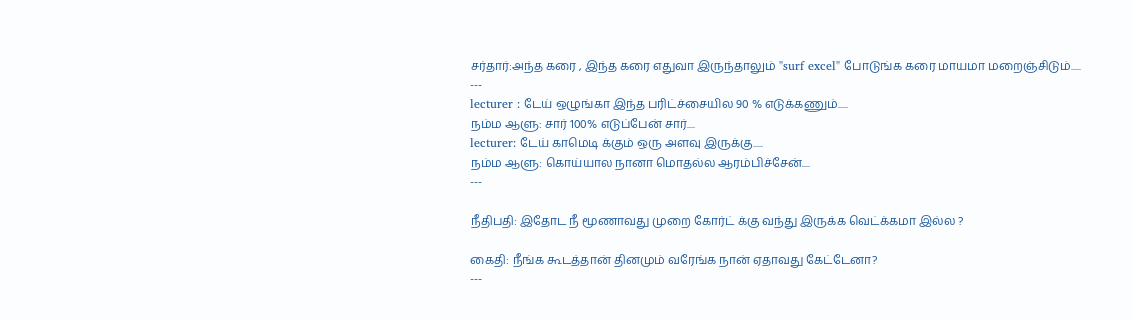சர்தார்:அந்த கரை , இந்த கரை எதுவா இருந்தாலும் "surf excel" போடுங்க கரை மாயமா மறைஞ்சிடும்.....
---
lecturer : டேய் ஒழுங்கா இந்த பரிட்ச்சையில 90 % எடுக்கணும்.....
நம்ம ஆளு: சார் 100% எடுப்பேன் சார்....
lecturer: டேய் காமெடி க்கும் ஒரு அளவு இருக்கு.....
நம்ம ஆளு: கொய்யால நானா மொதல்ல ஆரம்பிச்சேன்....
---

நீதிபதி: இதோட நீ மூணாவது முறை கோர்ட் க்கு வந்து இருக்க வெட்க்கமா இல்ல ?

கைதி: நீங்க கூடத்தான் தினமும் வரேங்க நான் ஏதாவது கேட்டேனா?
---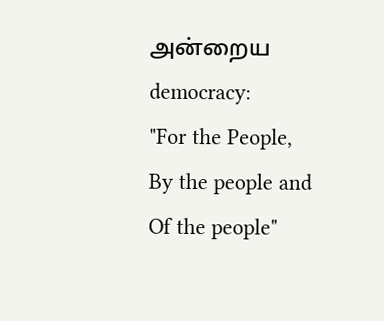அன்றைய democracy:
"For the People,
By the people and
Of the people"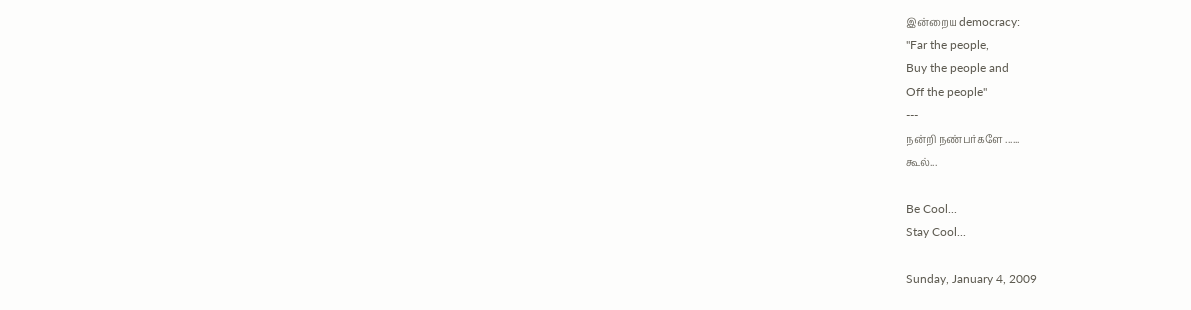இன்றைய democracy:
"Far the people,
Buy the people and
Off the people"
---
நன்றி நண்பர்களே ......
கூல்...

Be Cool...
Stay Cool...

Sunday, January 4, 2009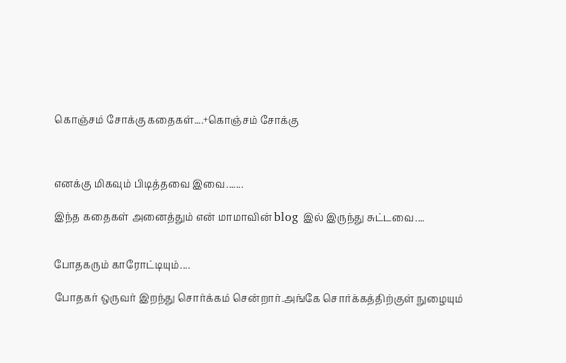கொஞ்சம் சோக்கு கதைகள்....+கொஞ்சம் சோக்கு



எனக்கு மிகவும் பிடித்தவை இவை.......

இந்த கதைகள் அனைத்தும் என் மாமாவின் blog இல் இருந்து சுட்டவை....


போதகரும் காரோட்டியும்....

போதகர் ஒருவர் இறந்து சொர்க்கம் சென்றார்.அங்கே சொர்க்கத்திற்குள் நுழையும்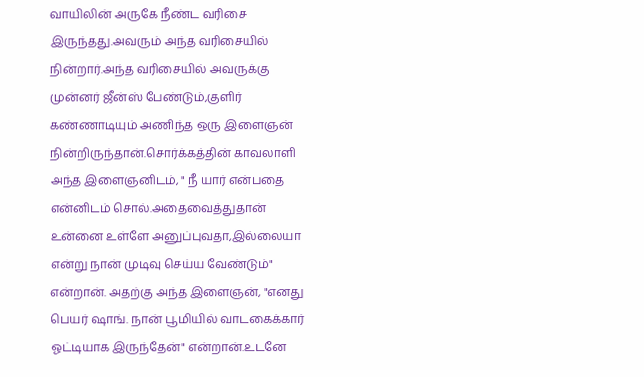வாயிலின் அருகே நீண்ட வரிசை இருந்தது.அவரும் அந்த வரிசையில் நின்றார்.அந்த வரிசையில் அவருக்கு முன்னர் ஜீன்ஸ் பேண்டும்,குளிர் கண்ணாடியும் அணிந்த ஒரு இளைஞன் நின்றிருந்தான்.சொர்க்கத்தின் காவலாளி அந்த இளைஞனிடம், " நீ யார் என்பதை என்னிடம் சொல்.அதைவைத்துதான் உன்னை உள்ளே அனுப்புவதா,இல்லையா என்று நான் முடிவு செய்ய வேண்டும்" என்றான். அதற்கு அந்த இளைஞன், "எனது பெயர் ஷாங். நான் பூமியில் வாடகைக்கார் ஓட்டியாக இருந்தேன்" என்றான்.உடனே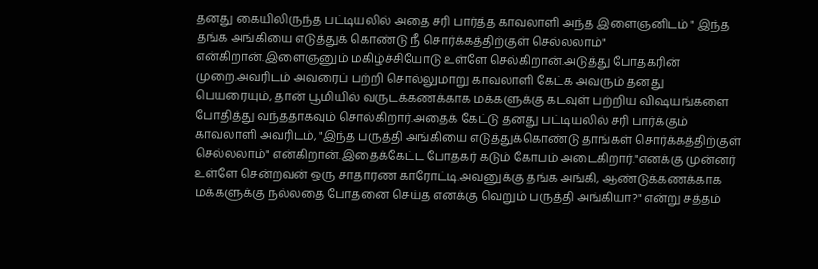தனது கையிலிருந்த பட்டியலில் அதை சரி பார்த்த காவலாளி அந்த இளைஞனிடம் " இந்த தங்க அங்கியை எடுத்துக் கொண்டு நீ சொர்க்கத்திற்குள் செல்லலாம்" என்கிறான்.இளைஞனும் மகிழ்ச்சியோடு உள்ளே செல்கிறான்.அடுத்து போதகரின் முறை.அவரிடம் அவரைப் பற்றி சொல்லுமாறு காவலாளி கேட்க அவரும் தனது பெயரையும், தான் பூமியில் வருடக்கணக்காக மக்களுக்கு கடவுள் பற்றிய விஷயங்களை போதித்து வந்ததாகவும் சொல்கிறார்.அதைக் கேட்டு தனது பட்டியலில் சரி பார்க்கும் காவலாளி அவரிடம், "இந்த பருத்தி அங்கியை எடுத்துக்கொண்டு தாங்கள் சொர்க்கத்திற்குள் செல்லலாம்" என்கிறான்.இதைக்கேட்ட போதகர் கடும் கோபம் அடைகிறார்."எனக்கு முன்னர் உள்ளே சென்றவன் ஒரு சாதாரண காரோட்டி.அவனுக்கு தங்க அங்கி, ஆண்டுக்கணக்காக மக்களுக்கு நல்லதை போதனை செய்த எனக்கு வெறும் பருத்தி அங்கியா?" என்று சத்தம்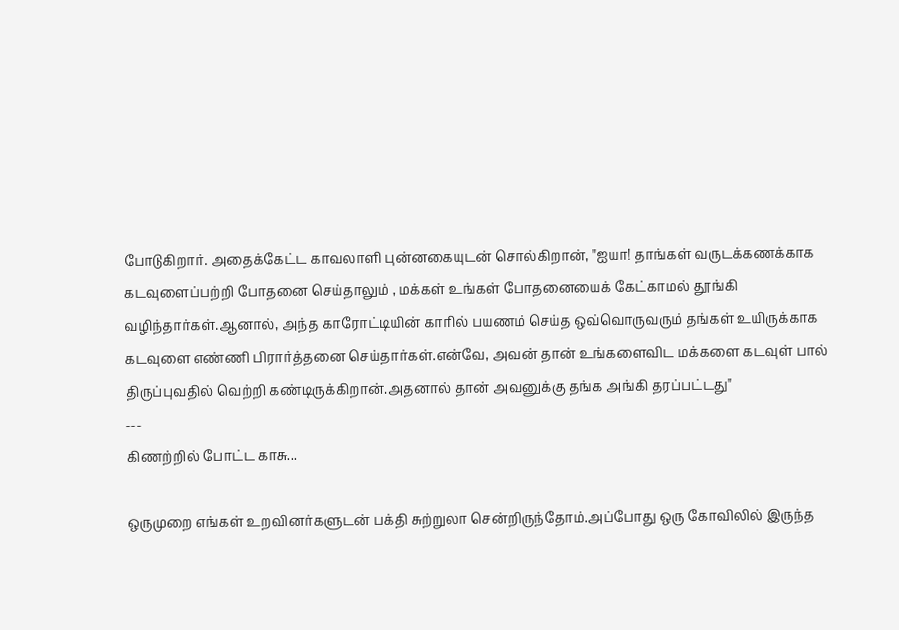போடுகிறார். அதைக்கேட்ட காவலாளி புன்னகையுடன் சொல்கிறான், "ஐயா! தாங்கள் வருடக்கணக்காக கடவுளைப்பற்றி போதனை செய்தாலும் , மக்கள் உங்கள் போதனையைக் கேட்காமல் தூங்கி வழிந்தார்கள்.ஆனால், அந்த காரோட்டியின் காரில் பயணம் செய்த ஒவ்வொருவரும் தங்கள் உயிருக்காக கடவுளை எண்ணி பிரார்த்தனை செய்தார்கள்.என்வே, அவன் தான் உங்களைவிட மக்களை கடவுள் பால் திருப்புவதில் வெற்றி கண்டிருக்கிறான்.அதனால் தான் அவனுக்கு தங்க அங்கி தரப்பட்டது"
---
கிணற்றில் போட்ட காசு...

ஒருமுறை எங்கள் உறவினர்களுடன் பக்தி சுற்றுலா சென்றிருந்தோம்.அப்போது ஒரு கோவிலில் இருந்த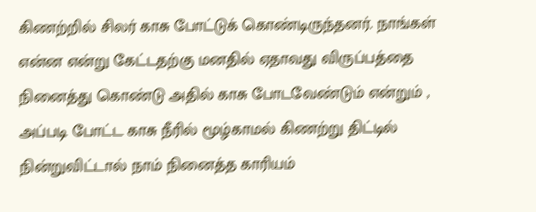கிணற்றில் சிலர் காசு போட்டுக் கொண்டிருந்தனர். நாங்கள் என்ன என்று கேட்டதற்கு மனதில் ஏதாவது விருப்பத்தை நினைத்து கொண்டு அதில் காசு போடவேண்டும் என்றும் , அப்படி போட்ட காசு நீரில் மூழ்காமல் கிணற்று திட்டில் நின்றுவிட்டால் நாம் நினைத்த காரியம்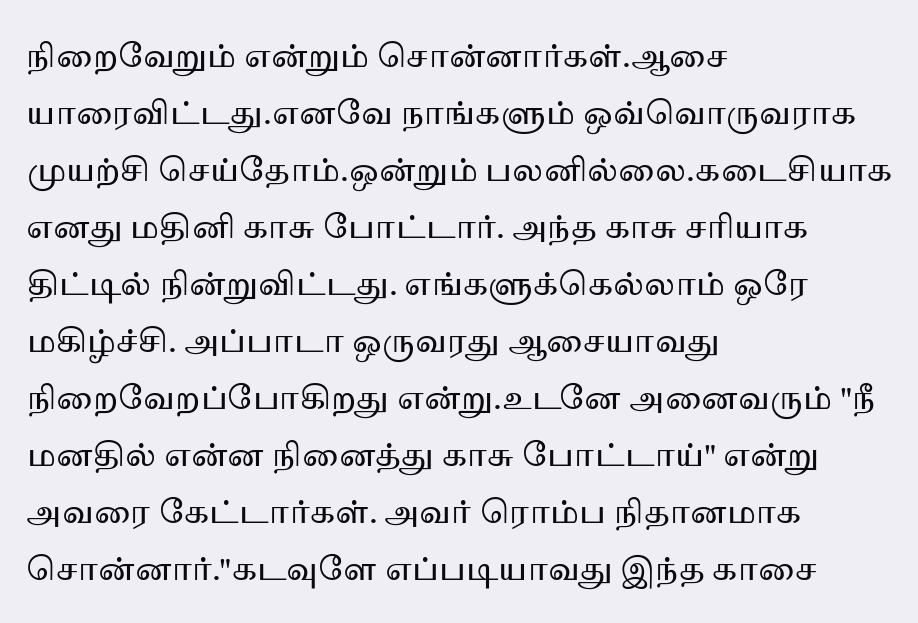நிறைவேறும் என்றும் சொன்னார்கள்.ஆசை யாரைவிட்டது.எனவே நாங்களும் ஒவ்வொருவராக முயற்சி செய்தோம்.ஒன்றும் பலனில்லை.கடைசியாக எனது மதினி காசு போட்டார். அந்த காசு சரியாக திட்டில் நின்றுவிட்டது. எங்களுக்கெல்லாம் ஒரே மகிழ்ச்சி. அப்பாடா ஒருவரது ஆசையாவது நிறைவேறப்போகிறது என்று.உடனே அனைவரும் "நீ மனதில் என்ன நினைத்து காசு போட்டாய்" என்று அவரை கேட்டார்கள். அவர் ரொம்ப நிதானமாக சொன்னார்."கடவுளே எப்படியாவது இந்த காசை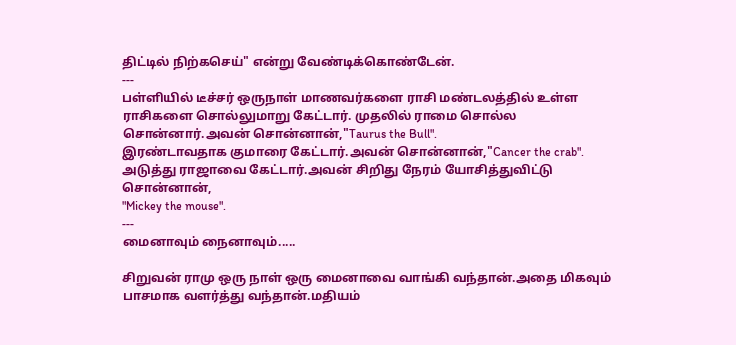திட்டில் நிற்கசெய்" என்று வேண்டிக்கொண்டேன்.
---
பள்ளியில் டீச்சர் ஒருநாள் மாணவர்களை ராசி மண்டலத்தில் உள்ள ராசிகளை சொல்லுமாறு கேட்டார். முதலில் ராமை சொல்ல சொன்னார்.அவன் சொன்னான்,"Taurus the Bull".
இரண்டாவதாக குமாரை கேட்டார்.அவன் சொன்னான்,"Cancer the crab".
அடுத்து ராஜாவை கேட்டார்.அவன் சிறிது நேரம் யோசித்துவிட்டு சொன்னான்,
"Mickey the mouse".
---
மைனாவும் நைனாவும்.....

சிறுவன் ராமு ஒரு நாள் ஒரு மைனாவை வாங்கி வந்தான்.அதை மிகவும் பாசமாக வளர்த்து வந்தான்.மதியம்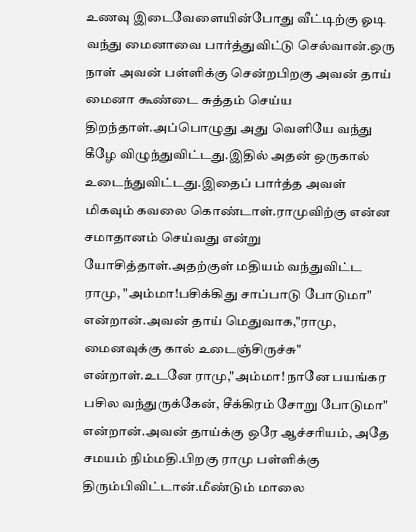உணவு இடைவேளையின்போது வீட்டிற்கு ஓடி வந்து மைனாவை பார்த்துவிட்டு செல்வான்.ஒரு நாள் அவன் பள்ளிக்கு சென்றபிறகு அவன் தாய் மைனா கூண்டை சுத்தம் செய்ய திறந்தாள்.அப்பொழுது அது வெளியே வந்து கீழே விழுந்துவிட்டது.இதில் அதன் ஒருகால் உடைந்துவிட்டது.இதைப் பார்த்த அவள் மிகவும் கவலை கொண்டாள்.ராமுவிற்கு என்ன சமாதானம் செய்வது என்று யோசித்தாள்.அதற்குள் மதியம் வந்துவிட்ட ராமு, "அம்மா!பசிக்கிது சாப்பாடு போடுமா" என்றான்.அவன் தாய் மெதுவாக,"ராமு, மைனவுக்கு கால் உடைஞ்சிருச்சு" என்றாள்.உடனே ராமு,"அம்மா! நானே பயங்கர பசில வந்துருக்கேன், சீக்கிரம் சோறு போடுமா" என்றான்.அவன் தாய்க்கு ஒரே ஆச்சரியம், அதே சமயம் நிம்மதி.பிறகு ராமு பள்ளிக்கு திரும்பிவிட்டான்.மீண்டும் மாலை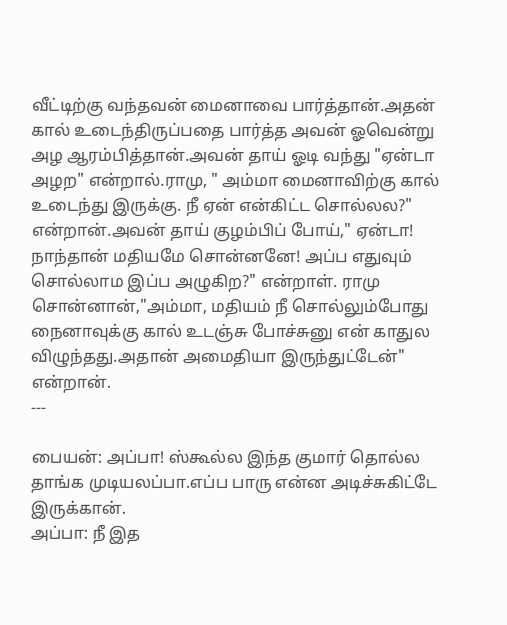வீட்டிற்கு வந்தவன் மைனாவை பார்த்தான்.அதன் கால் உடைந்திருப்பதை பார்த்த அவன் ஓவென்று அழ ஆரம்பித்தான்.அவன் தாய் ஓடி வந்து "ஏன்டா அழற" என்றால்.ராமு, " அம்மா மைனாவிற்கு கால் உடைந்து இருக்கு. நீ ஏன் என்கிட்ட சொல்லல?" என்றான்.அவன் தாய் குழம்பிப் போய்," ஏன்டா! நாந்தான் மதியமே சொன்னனே! அப்ப எதுவும் சொல்லாம இப்ப அழுகிற?" என்றாள். ராமு சொன்னான்,"அம்மா, மதியம் நீ சொல்லும்போது நைனாவுக்கு கால் உடஞ்சு போச்சுனு என் காதுல விழுந்தது.அதான் அமைதியா இருந்துட்டேன்" என்றான்.
---

பையன்: அப்பா! ஸ்கூல்ல இந்த குமார் தொல்ல தாங்க முடியலப்பா.எப்ப பாரு என்ன அடிச்சுகிட்டே இருக்கான்.
அப்பா: நீ இத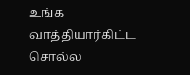உங்க வாத்தியார்கிட்ட சொல்ல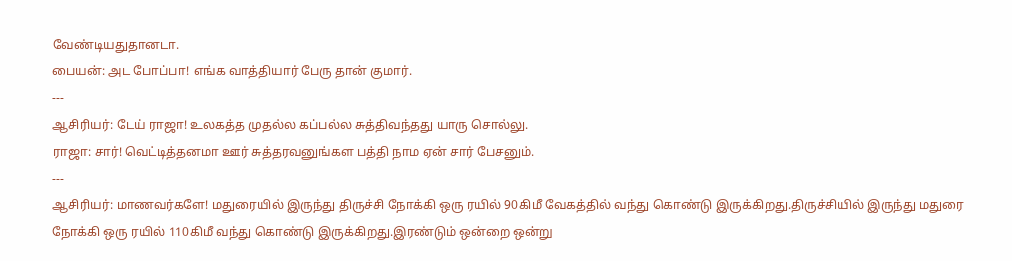வேண்டியதுதானடா.
பையன்: அட போப்பா! எங்க வாத்தியார் பேரு தான் குமார்.
---
ஆசிரியர்: டேய் ராஜா! உலகத்த முதல்ல கப்பல்ல சுத்திவந்தது யாரு சொல்லு.
ராஜா: சார்! வெட்டித்தனமா ஊர் சுத்தரவனுங்கள பத்தி நாம ஏன் சார் பேசனும்.
---
ஆசிரியர்: மாணவர்களே! மதுரையில் இருந்து திருச்சி நோக்கி ஒரு ரயில் 90கிமீ வேகத்தில் வந்து கொண்டு இருக்கிறது.திருச்சியில் இருந்து மதுரை நோக்கி ஒரு ரயில் 110கிமீ வந்து கொண்டு இருக்கிறது.இரண்டும் ஒன்றை ஒன்று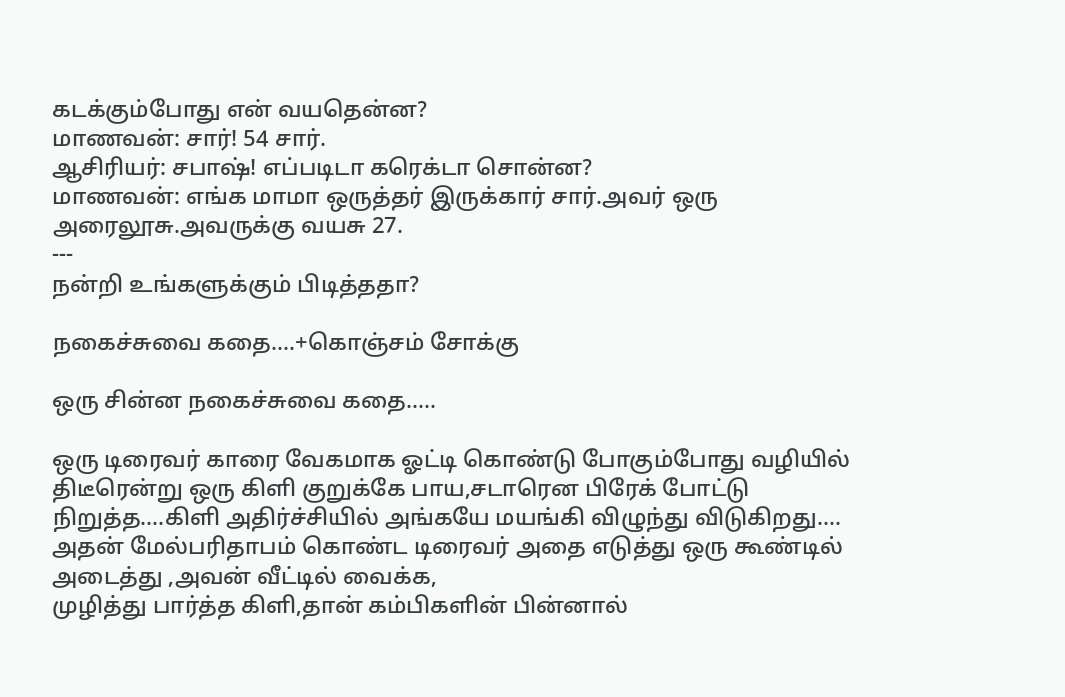கடக்கும்போது என் வயதென்ன?
மாணவன்: சார்! 54 சார்.
ஆசிரியர்: சபாஷ்! எப்படிடா கரெக்டா சொன்ன?
மாணவன்: எங்க மாமா ஒருத்தர் இருக்கார் சார்.அவர் ஒரு அரைலூசு.அவருக்கு வயசு 27.
---
நன்றி உங்களுக்கும் பிடித்ததா?

நகைச்சுவை கதை....+கொஞ்சம் சோக்கு

ஒரு சின்ன நகைச்சுவை கதை.....

ஒரு டிரைவர் காரை வேகமாக ஓட்டி கொண்டு போகும்போது வழியில் திடீரென்று ஒரு கிளி குறுக்கே பாய,சடாரென பிரேக் போட்டு நிறுத்த....கிளி அதிர்ச்சியில் அங்கயே மயங்கி விழுந்து விடுகிறது....
அதன் மேல்பரிதாபம் கொண்ட டிரைவர் அதை எடுத்து ஒரு கூண்டில் அடைத்து ,அவன் வீட்டில் வைக்க,
முழித்து பார்த்த கிளி,தான் கம்பிகளின் பின்னால்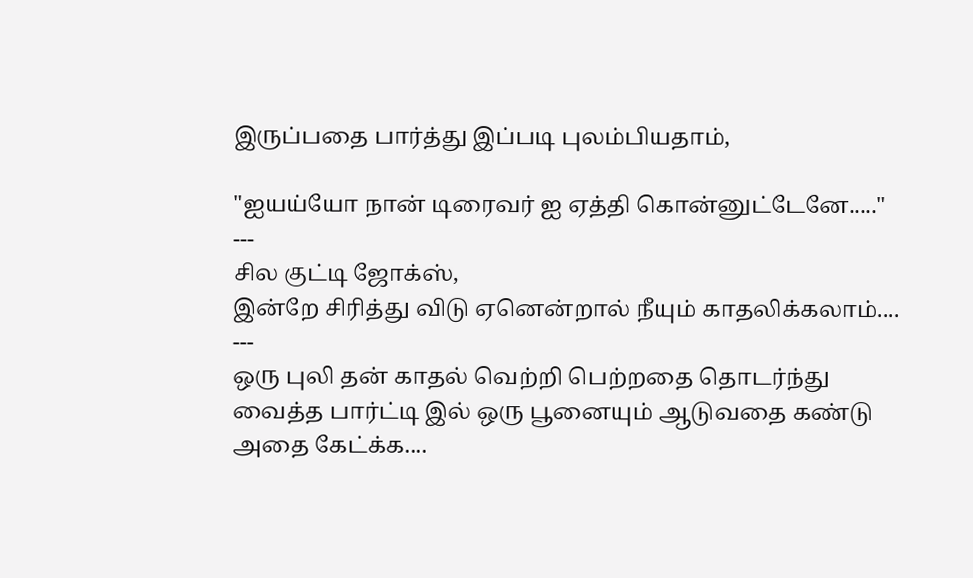இருப்பதை பார்த்து இப்படி புலம்பியதாம்,

"ஐயய்யோ நான் டிரைவர் ஐ ஏத்தி கொன்னுட்டேனே....."
---
சில குட்டி ஜோக்ஸ்,
இன்றே சிரித்து விடு ஏனென்றால் நீயும் காதலிக்கலாம்....
---
ஒரு புலி தன் காதல் வெற்றி பெற்றதை தொடர்ந்து வைத்த பார்ட்டி இல் ஒரு பூனையும் ஆடுவதை கண்டு அதை கேட்க்க....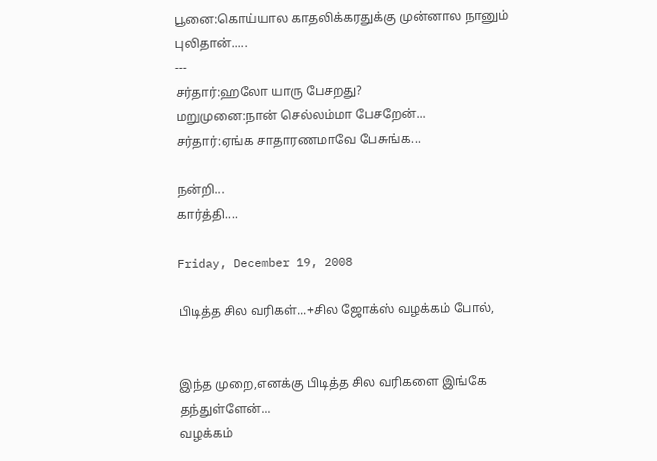பூனை:கொய்யால காதலிக்கரதுக்கு முன்னால நானும் புலிதான்.....
---
சர்தார்:ஹலோ யாரு பேசறது?
மறுமுனை:நான் செல்லம்மா பேசறேன்...
சர்தார்:ஏங்க சாதாரணமாவே பேசுங்க...

நன்றி...
கார்த்தி....

Friday, December 19, 2008

பிடித்த சில வரிகள்...+சில ஜோக்ஸ் வழக்கம் போல்,


இந்த முறை,எனக்கு பிடித்த சில வரிகளை இங்கே தந்துள்ளேன்...
வழக்கம்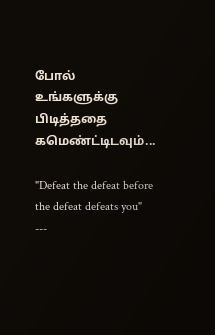போல் உங்களுக்கு பிடித்ததை கமெண்ட்டிடவும்...

"Defeat the defeat before the defeat defeats you"
---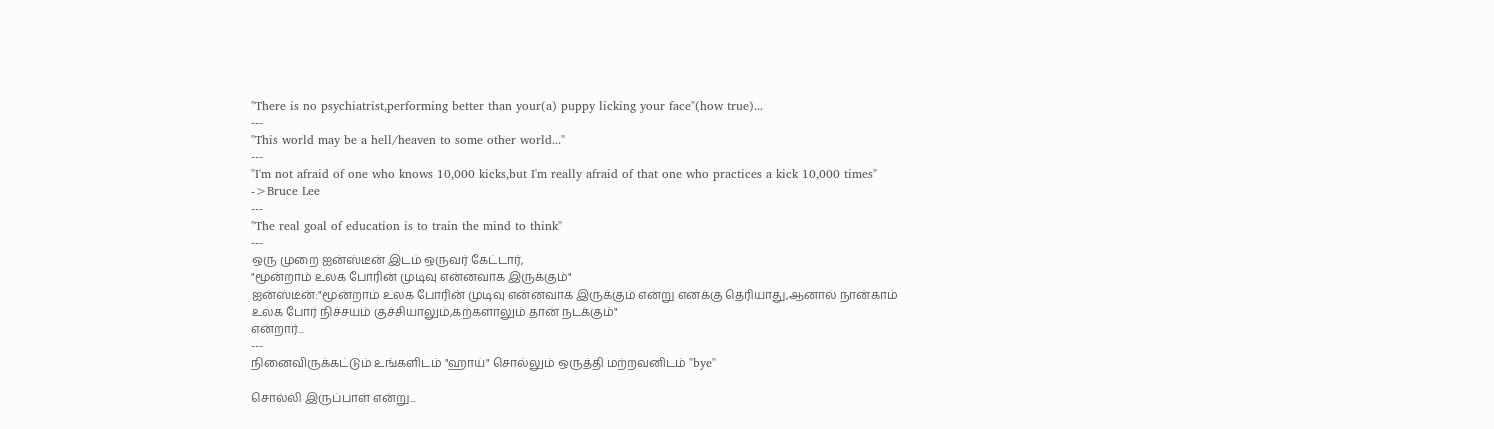"There is no psychiatrist,performing better than your(a) puppy licking your face"(how true)...
---
"This world may be a hell/heaven to some other world..."
---
"I'm not afraid of one who knows 10,000 kicks,but I'm really afraid of that one who practices a kick 10,000 times"
->Bruce Lee
---
"The real goal of education is to train the mind to think"
---
ஒரு முறை ஐன்ஸ்டீன் இடம் ஒருவர் கேட்டார்,
"மூன்றாம் உலக போரின் முடிவு என்னவாக இருக்கும்"
ஐன்ஸ்டீன்:"மூன்றாம் உலக போரின் முடிவு என்னவாக இருக்கும் என்று எனக்கு தெரியாது,ஆனால் நான்காம் உலக போர் நிச்சயம் குச்சியாலும்,கற்களாலும் தான் நடக்கும்"
என்றார்...
---
நினைவிருக்கட்டும் உங்களிடம் "ஹாய்" சொல்லும் ஒருத்தி மற்றவனிடம் "bye"

சொல்லி இருப்பாள் என்று...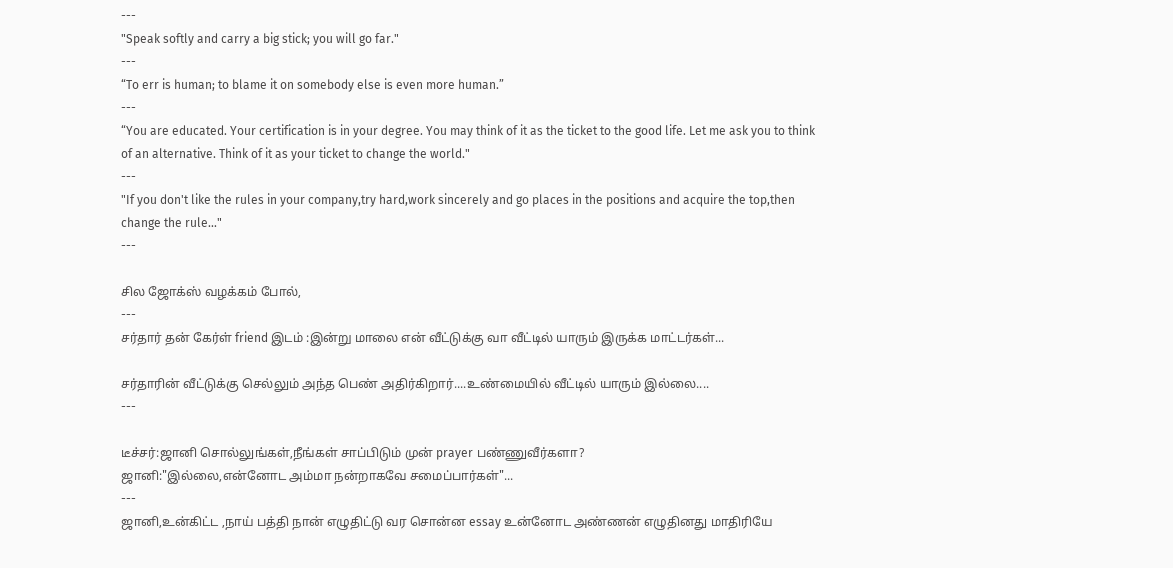---
"Speak softly and carry a big stick; you will go far."
---
“To err is human; to blame it on somebody else is even more human.”
---
“You are educated. Your certification is in your degree. You may think of it as the ticket to the good life. Let me ask you to think of an alternative. Think of it as your ticket to change the world."
---
"If you don't like the rules in your company,try hard,work sincerely and go places in the positions and acquire the top,then change the rule..."
---

சில ஜோக்ஸ் வழக்கம் போல்,
---
சர்தார் தன் கேர்ள் friend இடம் :இன்று மாலை என் வீட்டுக்கு வா வீட்டில் யாரும் இருக்க மாட்டர்கள்...

சர்தாரின் வீட்டுக்கு செல்லும் அந்த பெண் அதிர்கிறார்....உண்மையில் வீட்டில் யாரும் இல்லை....
---

டீச்சர்:ஜானி சொல்லுங்கள்,நீங்கள் சாப்பிடும் முன் prayer பண்ணுவீர்களா?
ஜானி:"இல்லை,என்னோட அம்மா நன்றாகவே சமைப்பார்கள்"...
---
ஜானி,உன்கிட்ட ,நாய் பத்தி நான் எழுதிட்டு வர சொன்ன essay உன்னோட அண்ணன் எழுதினது மாதிரியே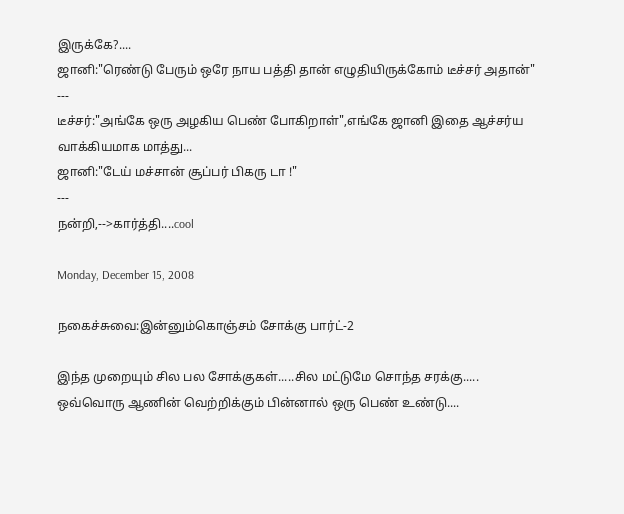இருக்கே?....
ஜானி:"ரெண்டு பேரும் ஒரே நாய பத்தி தான் எழுதியிருக்கோம் டீச்சர் அதான்"
---
டீச்சர்:"அங்கே ஒரு அழகிய பெண் போகிறாள்",எங்கே ஜானி இதை ஆச்சர்ய வாக்கியமாக மாத்து...
ஜானி:"டேய் மச்சான் சூப்பர் பிகரு டா !"
---
நன்றி,-->கார்த்தி....cool

Monday, December 15, 2008

நகைச்சுவை:இன்னும்கொஞ்சம் சோக்கு பார்ட்-2

இந்த முறையும் சில பல சோக்குகள்.....சில மட்டுமே சொந்த சரக்கு.....
ஒவ்வொரு ஆணின் வெற்றிக்கும் பின்னால் ஒரு பெண் உண்டு....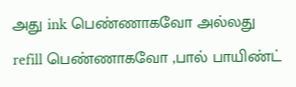அது ink பெண்ணாகவோ அல்லது refill பெண்ணாகவோ ,பால் பாயிண்ட்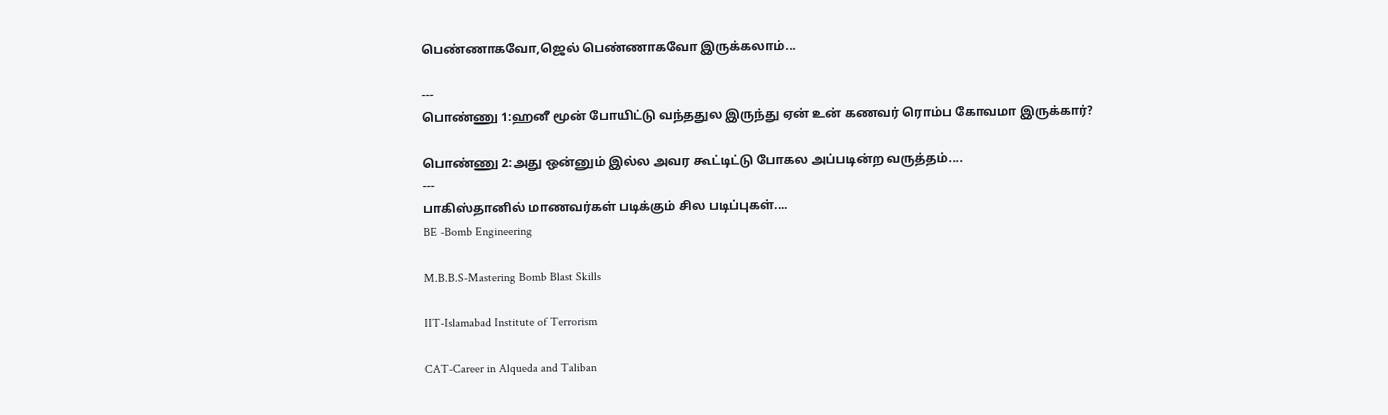பெண்ணாகவோ,ஜெல் பெண்ணாகவோ இருக்கலாம்...

---
பொண்ணு 1:ஹனீ மூன் போயிட்டு வந்ததுல இருந்து ஏன் உன் கணவர் ரொம்ப கோவமா இருக்கார்?

பொண்ணு 2:அது ஒன்னும் இல்ல அவர கூட்டிட்டு போகல அப்படின்ற வருத்தம்....
---
பாகிஸ்தானில் மாணவர்கள் படிக்கும் சில படிப்புகள்....
BE -Bomb Engineering

M.B.B.S-Mastering Bomb Blast Skills

IIT-Islamabad Institute of Terrorism

CAT-Career in Alqueda and Taliban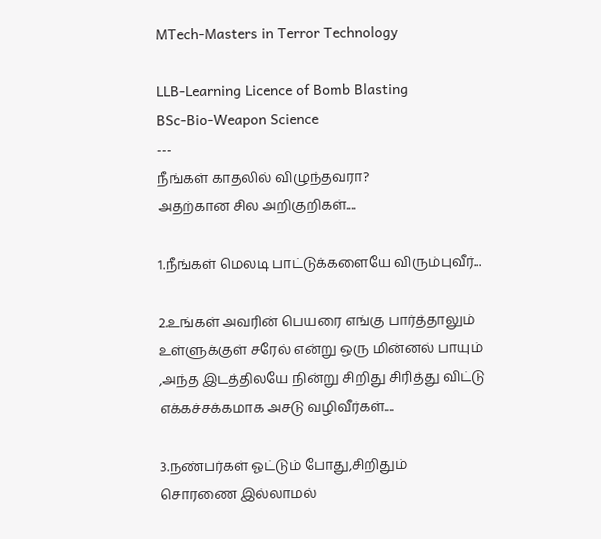MTech-Masters in Terror Technology

LLB-Learning Licence of Bomb Blasting
BSc-Bio-Weapon Science
---
நீங்கள் காதலில் விழுந்தவரா?
அதற்கான சில அறிகுறிகள்....

1.நீங்கள் மெலடி பாட்டுக்களையே விரும்புவீர்...

2.உங்கள் அவரின் பெயரை எங்கு பார்த்தாலும் உள்ளுக்குள் சரேல் என்று ஒரு மின்னல் பாயும் ,அந்த இடத்திலயே நின்று சிறிது சிரித்து விட்டு எக்கச்சக்கமாக அசடு வழிவீர்கள்....

3.நண்பர்கள் ஓட்டும் போது,சிறிதும் சொரணை இல்லாமல்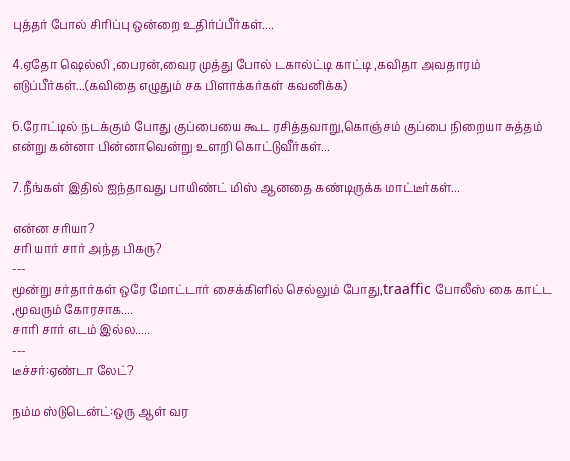புத்தர் போல் சிரிப்பு ஒன்றை உதிர்ப்பீர்கள்....

4.ஏதோ ஷெல்லி ,பைரன்,வைர முத்து போல் டகால்ட்டி காட்டி ,கவிதா அவதாரம் எடுப்பீர்கள்...(கவிதை எழுதும் சக பிளாக்கர்கள் கவனிக்க)

6.ரோட்டில் நடக்கும் போது குப்பையை கூட ரசித்தவாறு,கொஞ்சம் குப்பை நிறையா சுத்தம் என்று கன்னா பின்னாவென்று உளறி கொட்டுவீர்கள்...

7.நீங்கள் இதில் ஐந்தாவது பாயிண்ட் மிஸ் ஆனதை கண்டிருக்க மாட்டீர்கள்...

என்ன சரியா?
சரி யார் சார் அந்த பிகரு?
---
மூன்று சர்தார்கள் ஒரே மோட்டார் சைக்கிளில் செல்லும் போது,traaffic போலீஸ் கை காட்ட ,மூவரும் கோரசாக....
சாரி சார் எடம் இல்ல.....
---
டீச்சர்:ஏண்டா லேட்?

நம்ம ஸ்டுடென்ட்:ஒரு ஆள் வர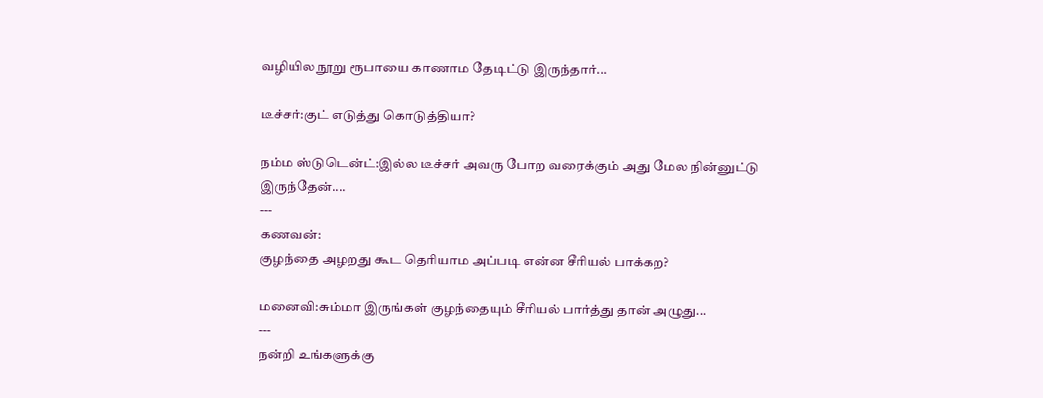வழியில நூறு ரூபாயை காணாம தேடிட்டு இருந்தார்...

டீச்சர்:குட் எடுத்து கொடுத்தியா?

நம்ம ஸ்டுடென்ட்:இல்ல டீச்சர் அவரு போற வரைக்கும் அது மேல நின்னுட்டு இருந்தேன்....
---
கணவன்:
குழந்தை அழறது கூட தெரியாம அப்படி என்ன சீரியல் பாக்கற?

மனைவி:சும்மா இருங்கள் குழந்தையும் சீரியல் பார்த்து தான் அழுது...
---
நன்றி உங்களுக்கு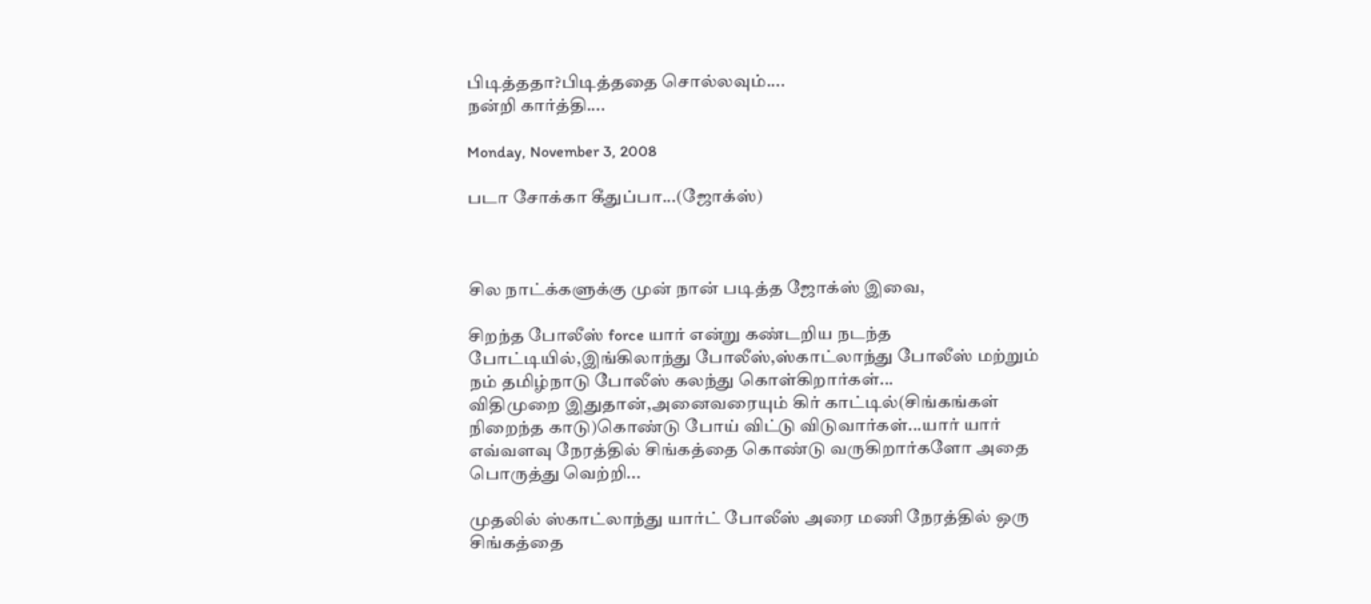பிடித்ததா?பிடித்ததை சொல்லவும்....
நன்றி கார்த்தி....

Monday, November 3, 2008

படா சோக்கா கீதுப்பா...(ஜோக்ஸ்)



சில நாட்க்களுக்கு முன் நான் படித்த ஜோக்ஸ் இவை,

சிறந்த போலீஸ் force யார் என்று கண்டறிய நடந்த போட்டியில்,இங்கிலாந்து போலீஸ்,ஸ்காட்லாந்து போலீஸ் மற்றும் நம் தமிழ்நாடு போலீஸ் கலந்து கொள்கிறார்கள்...
விதிமுறை இதுதான்,அனைவரையும் கிர் காட்டில்(சிங்கங்கள் நிறைந்த காடு)கொண்டு போய் விட்டு விடுவார்கள்...யார் யார் எவ்வளவு நேரத்தில் சிங்கத்தை கொண்டு வருகிறார்களோ அதை பொருத்து வெற்றி...

முதலில் ஸ்காட்லாந்து யார்ட் போலீஸ் அரை மணி நேரத்தில் ஒரு சிங்கத்தை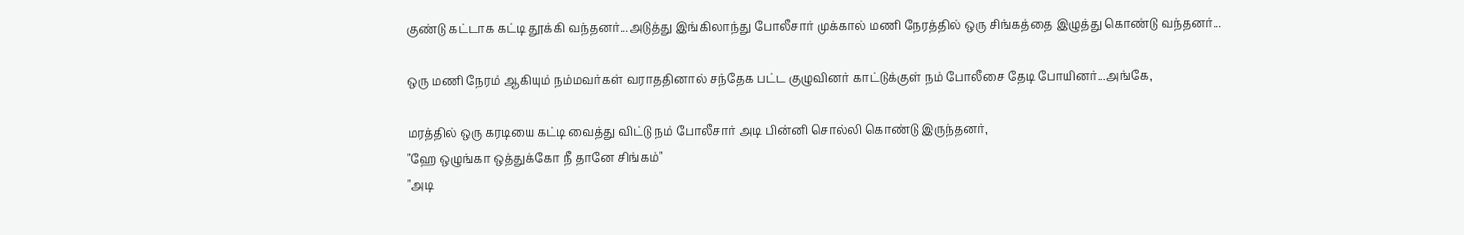குண்டு கட்டாக கட்டி தூக்கி வந்தனர்...அடுத்து இங்கிலாந்து போலீசார் முக்கால் மணி நேரத்தில் ஒரு சிங்கத்தை இழுத்து கொண்டு வந்தனர்...

ஒரு மணி நேரம் ஆகியும் நம்மவர்கள் வராததினால் சந்தேக பட்ட குழுவினர் காட்டுக்குள் நம் போலீசை தேடி போயினர்...அங்கே,

மரத்தில் ஒரு கரடியை கட்டி வைத்து விட்டு நம் போலீசார் அடி பின்னி சொல்லி கொண்டு இருந்தனர்,
"ஹே ஒழுங்கா ஒத்துக்கோ நீ தானே சிங்கம்"
"அடி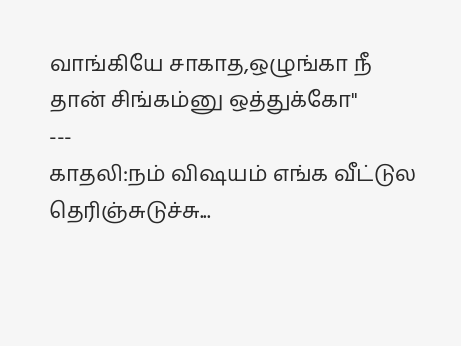வாங்கியே சாகாத,ஒழுங்கா நீ தான் சிங்கம்னு ஒத்துக்கோ"
---
காதலி:நம் விஷயம் எங்க வீட்டுல தெரிஞ்சுடுச்சு...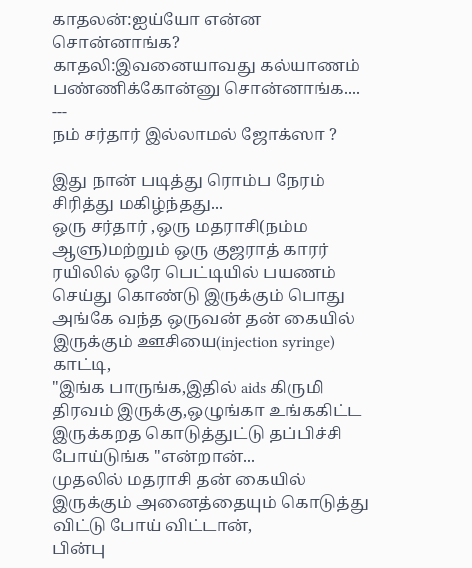காதலன்:ஐய்யோ என்ன சொன்னாங்க?
காதலி:இவனையாவது கல்யாணம் பண்ணிக்கோன்னு சொன்னாங்க....
---
நம் சர்தார் இல்லாமல் ஜோக்ஸா ?

இது நான் படித்து ரொம்ப நேரம் சிரித்து மகிழ்ந்தது...
ஒரு சர்தார் ,ஒரு மதராசி(நம்ம ஆளு)மற்றும் ஒரு குஜராத் காரர் ரயிலில் ஒரே பெட்டியில் பயணம் செய்து கொண்டு இருக்கும் பொது அங்கே வந்த ஒருவன் தன் கையில் இருக்கும் ஊசியை(injection syringe) காட்டி,
"இங்க பாருங்க,இதில் aids கிருமி திரவம் இருக்கு,ஒழுங்கா உங்ககிட்ட இருக்கறத கொடுத்துட்டு தப்பிச்சி போய்டுங்க "என்றான்...
முதலில் மதராசி தன் கையில் இருக்கும் அனைத்தையும் கொடுத்து விட்டு போய் விட்டான்,
பின்பு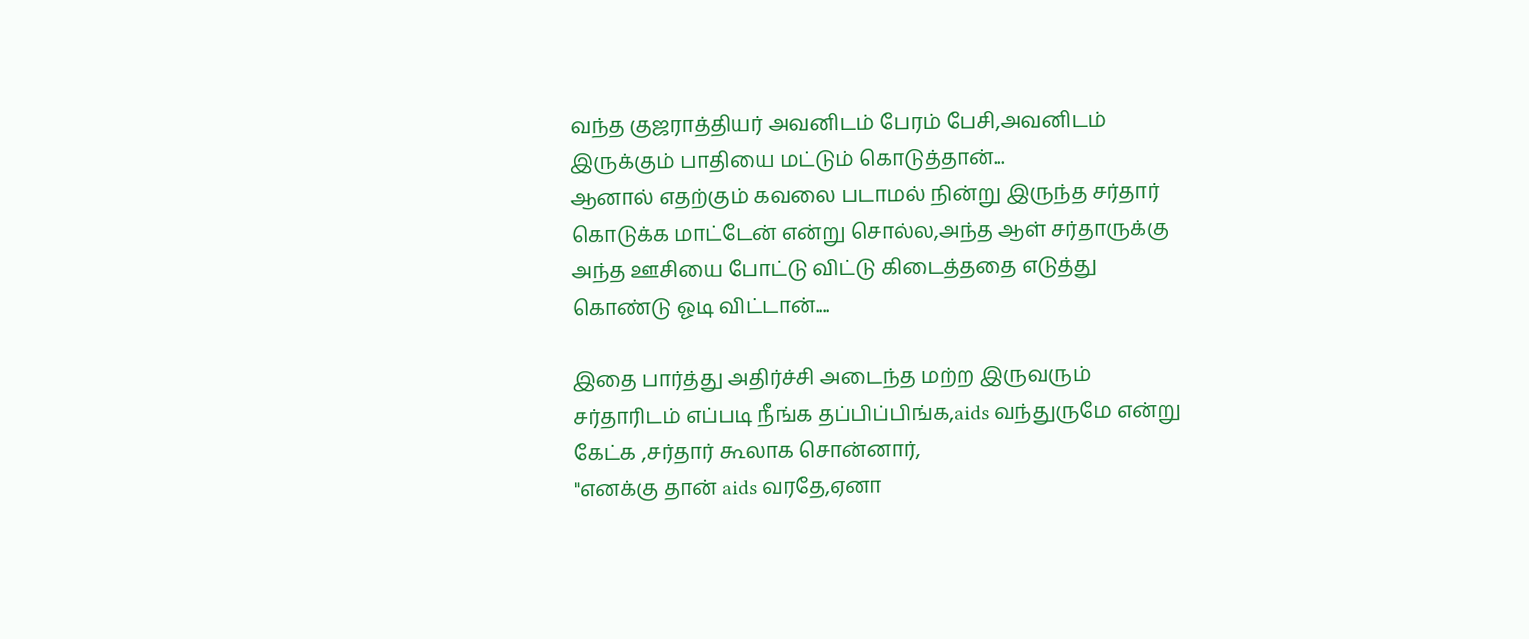வந்த குஜராத்தியர் அவனிடம் பேரம் பேசி,அவனிடம் இருக்கும் பாதியை மட்டும் கொடுத்தான்...
ஆனால் எதற்கும் கவலை படாமல் நின்று இருந்த சர்தார் கொடுக்க மாட்டேன் என்று சொல்ல,அந்த ஆள் சர்தாருக்கு அந்த ஊசியை போட்டு விட்டு கிடைத்ததை எடுத்து கொண்டு ஓடி விட்டான்....

இதை பார்த்து அதிர்ச்சி அடைந்த மற்ற இருவரும் சர்தாரிடம் எப்படி நீங்க தப்பிப்பிங்க,aids வந்துருமே என்று கேட்க ,சர்தார் கூலாக சொன்னார்,
"எனக்கு தான் aids வரதே,ஏனா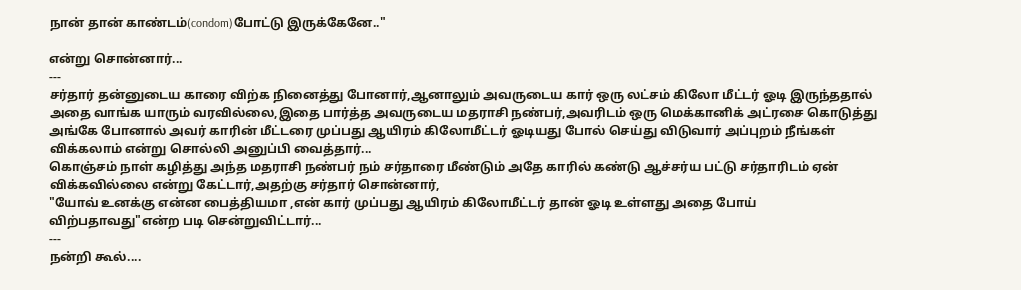நான் தான் காண்டம்(condom)போட்டு இருக்கேனே.."

என்று சொன்னார்...
---
சர்தார் தன்னுடைய காரை விற்க நினைத்து போனார்,ஆனாலும் அவருடைய கார் ஒரு லட்சம் கிலோ மீட்டர் ஓடி இருந்ததால் அதை வாங்க யாரும் வரவில்லை,இதை பார்த்த அவருடைய மதராசி நண்பர்,அவரிடம் ஒரு மெக்கானிக் அட்ரசை கொடுத்து அங்கே போனால் அவர் காரின் மீட்டரை முப்பது ஆயிரம் கிலோமீட்டர் ஓடியது போல் செய்து விடுவார் அப்புறம் நீங்கள் விக்கலாம் என்று சொல்லி அனுப்பி வைத்தார்...
கொஞ்சம் நாள் கழித்து அந்த மதராசி நண்பர் நம் சர்தாரை மீண்டும் அதே காரில் கண்டு ஆச்சர்ய பட்டு சர்தாரிடம் ஏன் விக்கவில்லை என்று கேட்டார்,அதற்கு சர்தார் சொன்னார்,
"யோவ் உனக்கு என்ன பைத்தியமா ,என் கார் முப்பது ஆயிரம் கிலோமீட்டர் தான் ஓடி உள்ளது அதை போய் விற்பதாவது"என்ற படி சென்றுவிட்டார்...
---
நன்றி கூல்....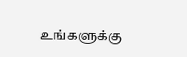உங்களுக்கு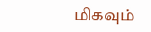மிகவும்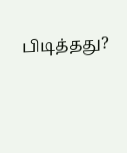பிடித்தது?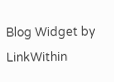Blog Widget by LinkWithin